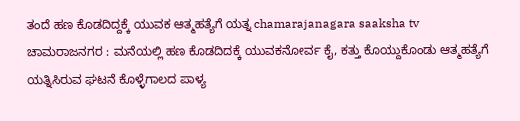ತಂದೆ ಹಣ ಕೊಡದಿದ್ದಕ್ಕೆ ಯುವಕ ಆತ್ಮಹತ್ಯೆಗೆ ಯತ್ನ chamarajanagara saaksha tv
ಚಾಮರಾಜನಗರ : ಮನೆಯಲ್ಲಿ ಹಣ ಕೊಡದಿದಕ್ಕೆ ಯುವಕನೋರ್ವ ಕೈ, ಕತ್ತು ಕೊಯ್ದುಕೊಂಡು ಆತ್ಮಹತ್ಯೆಗೆ ಯತ್ನಿಸಿರುವ ಘಟನೆ ಕೊಳ್ಳೆಗಾಲದ ಪಾಳ್ಯ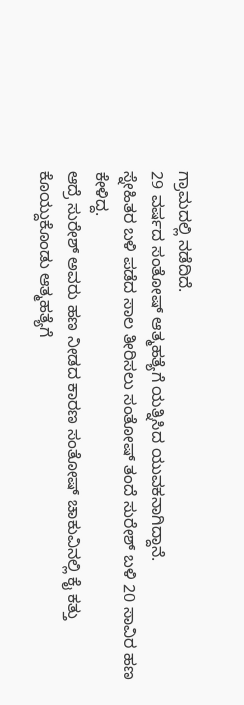ಗ್ರಾಮದಲ್ಲಿ ನಡೆದಿದೆ.
29 ವರ್ಷದ ಸಂತೋಷ್ ಆತ್ಮಹತ್ಯೆಗೆ ಯತ್ನಿಸಿದ ಯುವಕನಾಗಿದ್ದಾನೆ.
ಸ್ನೇಹಿತರ ಬಳಿ ಪಡೆದ ಸಾಲ ತೀರಿಸಲು ಸಂತೋಷ್ ತಂದೆ ಸುರೇಶ್ ಬಳಿ 20 ಸಾವಿರ ಹಣ ಕೇಳಿದ್ದ.
ಆದ್ರೆ ಸುರೇಶ್ ಅವರು ಹಣ ನೀಡದ ಕಾರಣ ಸಂತೋಷ್ ಚಾಕುವಿನಲ್ಲಿ ಕೈ ಕತ್ತು ಕೊಯ್ದುಕೊಂಡು ಆತ್ಮಹತ್ಯೆಗೆ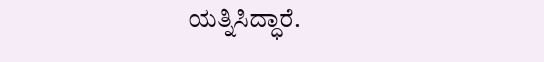ಯತ್ನಿಸಿದ್ಧಾರೆ.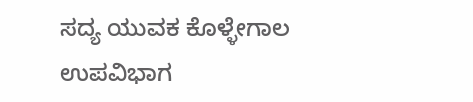ಸದ್ಯ ಯುವಕ ಕೊಳ್ಳೇಗಾಲ ಉಪವಿಭಾಗ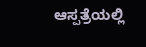ಆಸ್ಪತ್ರೆಯಲ್ಲಿ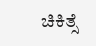ಚಿಕಿತ್ಸೆ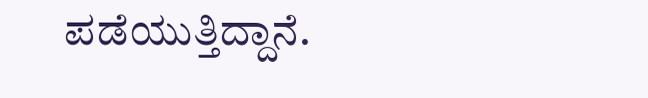ಪಡೆಯುತ್ತಿದ್ದಾನೆ.